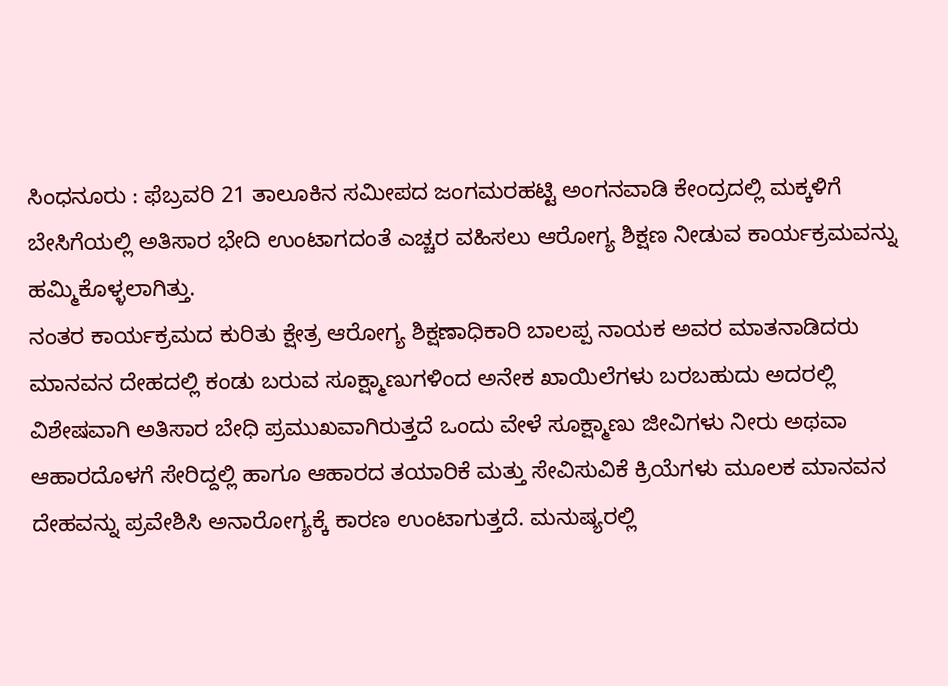ಸಿಂಧನೂರು : ಫೆಬ್ರವರಿ 21 ತಾಲೂಕಿನ ಸಮೀಪದ ಜಂಗಮರಹಟ್ಟಿ ಅಂಗನವಾಡಿ ಕೇಂದ್ರದಲ್ಲಿ ಮಕ್ಕಳಿಗೆ ಬೇಸಿಗೆಯಲ್ಲಿ ಅತಿಸಾರ ಭೇದಿ ಉಂಟಾಗದಂತೆ ಎಚ್ಚರ ವಹಿಸಲು ಆರೋಗ್ಯ ಶಿಕ್ಷಣ ನೀಡುವ ಕಾರ್ಯಕ್ರಮವನ್ನು ಹಮ್ಮಿಕೊಳ್ಳಲಾಗಿತ್ತು.
ನಂತರ ಕಾರ್ಯಕ್ರಮದ ಕುರಿತು ಕ್ಷೇತ್ರ ಆರೋಗ್ಯ ಶಿಕ್ಷಣಾಧಿಕಾರಿ ಬಾಲಪ್ಪ ನಾಯಕ ಅವರ ಮಾತನಾಡಿದರು ಮಾನವನ ದೇಹದಲ್ಲಿ ಕಂಡು ಬರುವ ಸೂಕ್ಷ್ಮಾಣುಗಳಿಂದ ಅನೇಕ ಖಾಯಿಲೆಗಳು ಬರಬಹುದು ಅದರಲ್ಲಿ ವಿಶೇಷವಾಗಿ ಅತಿಸಾರ ಬೇಧಿ ಪ್ರಮುಖವಾಗಿರುತ್ತದೆ ಒಂದು ವೇಳೆ ಸೂಕ್ಷ್ಮಾಣು ಜೀವಿಗಳು ನೀರು ಅಥವಾ ಆಹಾರದೊಳಗೆ ಸೇರಿದ್ದಲ್ಲಿ ಹಾಗೂ ಆಹಾರದ ತಯಾರಿಕೆ ಮತ್ತು ಸೇವಿಸುವಿಕೆ ಕ್ರಿಯೆಗಳು ಮೂಲಕ ಮಾನವನ ದೇಹವನ್ನು ಪ್ರವೇಶಿಸಿ ಅನಾರೋಗ್ಯಕ್ಕೆ ಕಾರಣ ಉಂಟಾಗುತ್ತದೆ. ಮನುಷ್ಯರಲ್ಲಿ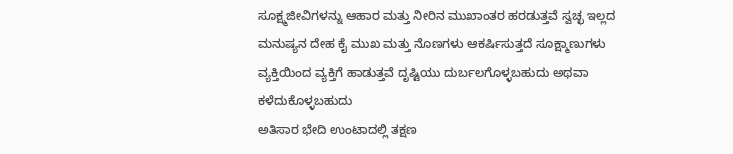ಸೂಕ್ಷ್ಮಜೀವಿಗಳನ್ನು ಆಹಾರ ಮತ್ತು ನೀರಿನ ಮುಖಾಂತರ ಹರಡುತ್ತವೆ ಸ್ವಚ್ಛ ಇಲ್ಲದ ಮನುಷ್ಯನ ದೇಹ ಕೈ ಮುಖ ಮತ್ತು ನೊಣಗಳು ಆಕರ್ಷಿಸುತ್ತದೆ ಸೂಕ್ಷ್ಮಾಣುಗಳು ವ್ಯಕ್ತಿಯಿಂದ ವ್ಯಕ್ತಿಗೆ ಹಾಡುತ್ತವೆ ದೃಷ್ಟಿಯು ದುರ್ಬಲಗೊಳ್ಳಬಹುದು ಅಥವಾ ಕಳೆದುಕೊಳ್ಳಬಹುದು
ಅತಿಸಾರ ಭೇದಿ ಉಂಟಾದಲ್ಲಿ ತಕ್ಷಣ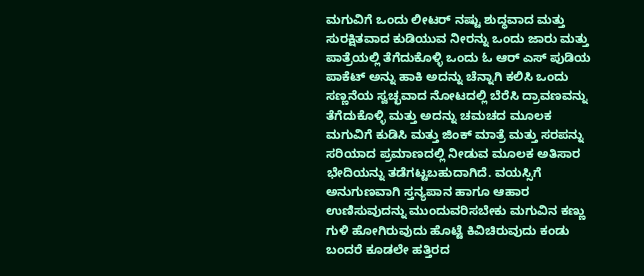ಮಗುವಿಗೆ ಒಂದು ಲೀಟರ್ ನಷ್ಟು ಶುದ್ಧವಾದ ಮತ್ತು ಸುರಕ್ಷಿತವಾದ ಕುಡಿಯುವ ನೀರನ್ನು ಒಂದು ಜಾರು ಮತ್ತು ಪಾತ್ರೆಯಲ್ಲಿ ತೆಗೆದುಕೊಳ್ಳಿ ಒಂದು ಓ ಆರ್ ಎಸ್ ಪುಡಿಯ ಪಾಕೆಟ್ ಅನ್ನು ಹಾಕಿ ಅದನ್ನು ಚೆನ್ನಾಗಿ ಕಲಿಸಿ ಒಂದು ಸಣ್ಣನೆಯ ಸ್ವಚ್ಛವಾದ ನೋಟದಲ್ಲಿ ಬೆರೆಸಿ ದ್ರಾವಣವನ್ನು ತೆಗೆದುಕೊಳ್ಳಿ ಮತ್ತು ಅದನ್ನು ಚಮಚದ ಮೂಲಕ ಮಗುವಿಗೆ ಕುಡಿಸಿ ಮತ್ತು ಜಿಂಕ್ ಮಾತ್ರೆ ಮತ್ತು ಸರಪನ್ನು ಸರಿಯಾದ ಪ್ರಮಾಣದಲ್ಲಿ ನೀಡುವ ಮೂಲಕ ಅತಿಸಾರ ಭೇದಿಯನ್ನು ತಡೆಗಟ್ಟಬಹುದಾಗಿದೆ. ವಯಸ್ಸಿಗೆ ಅನುಗುಣವಾಗಿ ಸ್ತನ್ಯಪಾನ ಹಾಗೂ ಆಹಾರ ಉಣಿಸುವುದನ್ನು ಮುಂದುವರಿಸಬೇಕು ಮಗುವಿನ ಕಣ್ಣು ಗುಳಿ ಹೋಗಿರುವುದು ಹೊಟ್ಟೆ ಕಿವಿಚಿರುವುದು ಕಂಡು ಬಂದರೆ ಕೂಡಲೇ ಹತ್ತಿರದ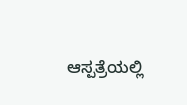ಆಸ್ಪತ್ರೆಯಲ್ಲಿ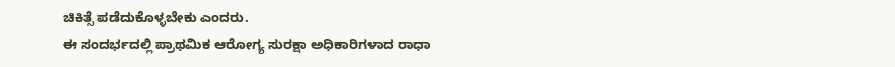ಚಿಕಿತ್ಸೆ ಪಡೆದುಕೊಳ್ಳಬೇಕು ಎಂದರು.
ಈ ಸಂದರ್ಭದಲ್ಲಿ ಪ್ರಾಥಮಿಕ ಆರೋಗ್ಯ ಸುರಕ್ಷಾ ಅಧಿಕಾರಿಗಳಾದ ರಾಧಾ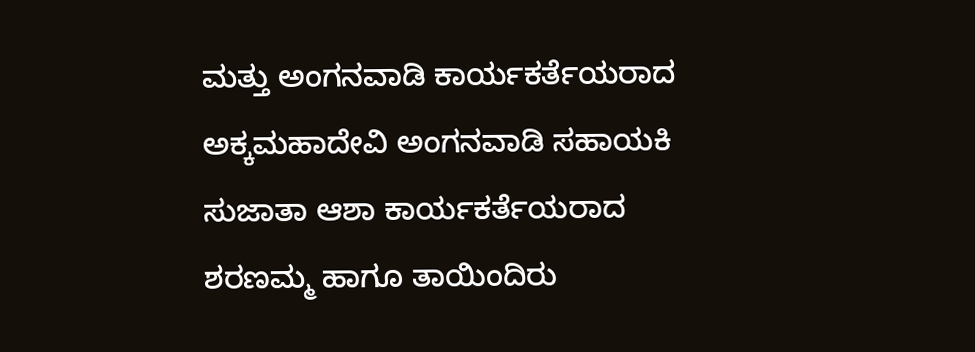ಮತ್ತು ಅಂಗನವಾಡಿ ಕಾರ್ಯಕರ್ತೆಯರಾದ ಅಕ್ಕಮಹಾದೇವಿ ಅಂಗನವಾಡಿ ಸಹಾಯಕಿ ಸುಜಾತಾ ಆಶಾ ಕಾರ್ಯಕರ್ತೆಯರಾದ ಶರಣಮ್ಮ ಹಾಗೂ ತಾಯಿಂದಿರು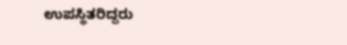ಉಪಸ್ಥಿತರಿದ್ದರು